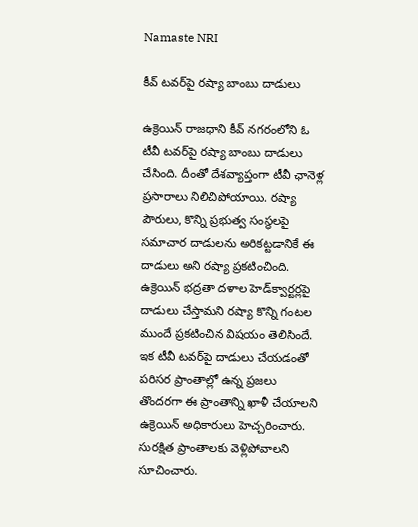Namaste NRI

కీవ్‌ టవర్‌పై రష్యా బాంబు దాడులు

ఉక్రెయిన్‌ రాజధాని కీవ్‌ నగరంలోని ఓ టీవీ టవర్‌పై రష్యా బాంబు దాడులు చేసింది. దీంతో దేశవ్యాప్తంగా టీవీ ఛానెళ్ల ప్రసారాలు నిలిచిపోయాయి. రష్యా పౌరులు, కొన్ని ప్రభుత్వ సంస్థలపై సమాచార దాడులను అరికట్టడానికే ఈ దాడులు అని రష్యా ప్రకటించింది. ఉక్రెయిన్‌ భద్రతా దళాల హెడ్‌క్వార్టర్లపై దాడులు చేస్తామని రష్యా కొన్ని గంటల ముందే ప్రకటించిన విషయం తెలిసిందే. ఇక టీవీ టవర్‌పై దాడులు చేయడంతో పరిసర ప్రాంతాల్లో ఉన్న ప్రజలు తొందరగా ఈ ప్రాంతాన్ని ఖాళీ చేయాలని ఉక్రెయిన్‌ అధికారులు హెచ్చరించారు. సురక్షిత ప్రాంతాలకు వెళ్లిపోవాలని సూచించారు.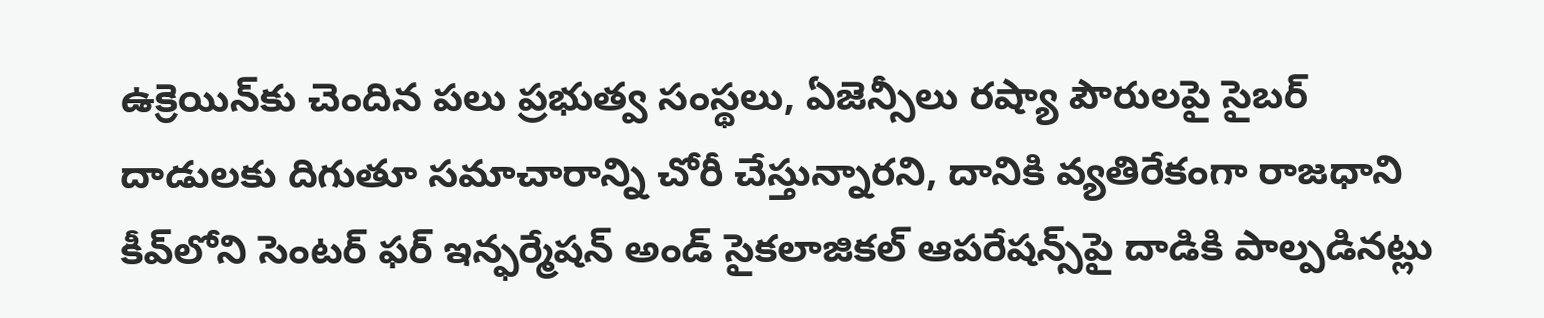ఉక్రెయిన్‌కు చెందిన పలు ప్రభుత్వ సంస్థలు, ఏజెన్సీలు రష్యా పౌరులపై సైబర్‌ దాడులకు దిగుతూ సమాచారాన్ని చోరీ చేస్తున్నారని, దానికి వ్యతిరేకంగా రాజధాని కీవ్‌లోని సెంటర్‌ ఫర్‌ ఇన్ఫర్మేషన్‌ అండ్‌ సైకలాజికల్‌ ఆపరేషన్స్‌పై దాడికి పాల్పడినట్లు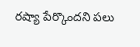రష్యా పేర్కొందని పలు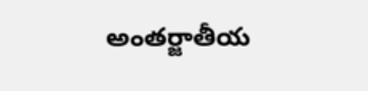అంతర్జాతీయ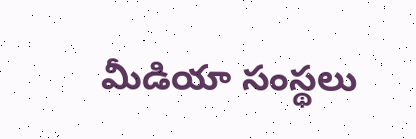మీడియా సంస్థలు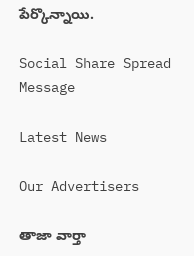పేర్కొన్నాయి.

Social Share Spread Message

Latest News

Our Advertisers

తాజా వార్తా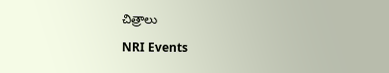చిత్రాలు

NRI Events